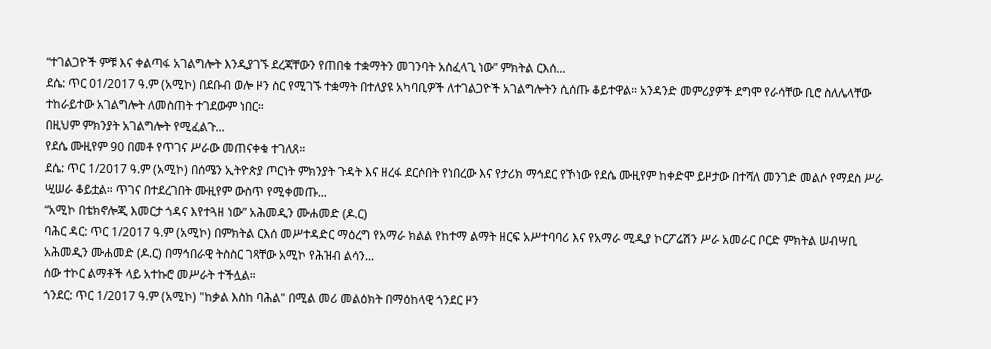“ተገልጋዮች ምቹ እና ቀልጣፋ አገልግሎት እንዲያገኙ ደረጃቸውን የጠበቁ ተቋማትን መገንባት አስፈላጊ ነው” ምክትል ርእሰ...
ደሴ: ጥር 01/2017 ዓ.ም (አሚኮ) በደቡብ ወሎ ዞን ስር የሚገኙ ተቋማት በተለያዩ አካባቢዎች ለተገልጋዮች አገልግሎትን ሲሰጡ ቆይተዋል። አንዳንድ መምሪያዎች ደግሞ የራሳቸው ቢሮ ስለሌላቸው ተከራይተው አገልግሎት ለመስጠት ተገደውም ነበር።
በዚህም ምክንያት አገልግሎት የሚፈልጉ...
የደሴ ሙዚየም 90 በመቶ የጥገና ሥራው መጠናቀቁ ተገለጸ።
ደሴ: ጥር 1/2017 ዓ.ም (አሚኮ) በሰሜን ኢትዮጵያ ጦርነት ምክንያት ጉዳት እና ዘረፋ ደርሶበት የነበረው እና የታሪክ ማኅደር የኾነው የደሴ ሙዚየም ከቀድሞ ይዞታው በተሻለ መንገድ መልሶ የማደስ ሥራ ሢሠራ ቆይቷል። ጥገና በተደረገበት ሙዚየም ውስጥ የሚቀመጡ...
“አሚኮ በቴክኖሎጂ እመርታ ጎዳና እየተጓዘ ነው” አሕመዲን ሙሐመድ (ዶ.ር)
ባሕር ዳር: ጥር 1/2017 ዓ.ም (አሚኮ) በምክትል ርእሰ መሥተዳድር ማዕረግ የአማራ ክልል የከተማ ልማት ዘርፍ አሥተባባሪ እና የአማራ ሚዲያ ኮርፖሬሽን ሥራ አመራር ቦርድ ምክትል ሠብሣቢ አሕመዲን ሙሐመድ (ዶ.ር) በማኅበራዊ ትስስር ገጻቸው አሚኮ የሕዝብ ልሳን...
ሰው ተኮር ልማቶች ላይ አተኩሮ መሥራት ተችሏል።
ጎንደር: ጥር 1/2017 ዓ.ም (አሚኮ) "ከቃል እስከ ባሕል" በሚል መሪ መልዕክት በማዕከላዊ ጎንደር ዞን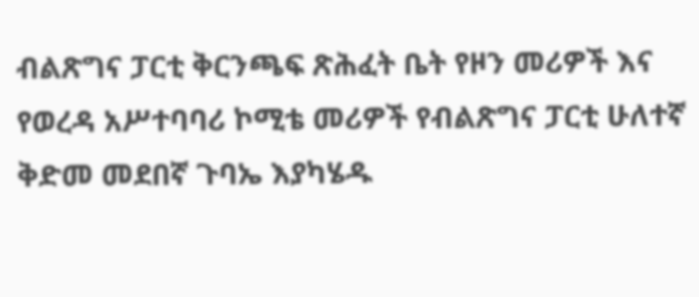ብልጽግና ፓርቲ ቅርንጫፍ ጽሕፈት ቤት የዞን መሪዎች እና የወረዳ አሥተባባሪ ኮሚቴ መሪዎች የብልጽግና ፓርቲ ሁለተኛ ቅድመ መደበኛ ጉባኤ እያካሄዱ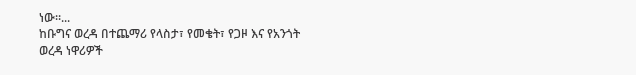ነው።...
ከቡግና ወረዳ በተጨማሪ የላስታ፣ የመቄት፣ የጋዞ እና የአንጎት ወረዳ ነዋሪዎች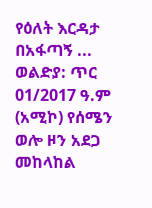የዕለት እርዳታ በአፋጣኝ ...
ወልድያ: ጥር 01/2017 ዓ.ም (አሚኮ) የሰሜን ወሎ ዞን አደጋ መከላከል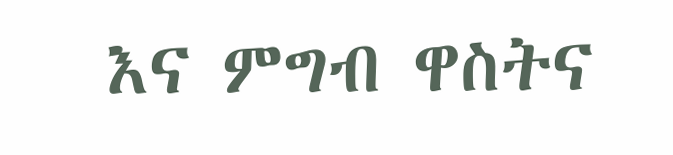እና ምግብ ዋስትና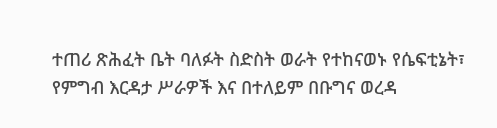ተጠሪ ጽሕፈት ቤት ባለፉት ስድስት ወራት የተከናወኑ የሴፍቲኔት፣ የምግብ እርዳታ ሥራዎች እና በተለይም በቡግና ወረዳ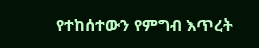የተከሰተውን የምግብ እጥረት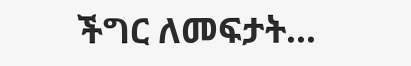ችግር ለመፍታት...